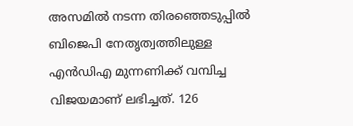അസമിൽ നടന്ന തിരഞ്ഞെടുപ്പിൽ ബിജെപി നേതൃത്വത്തിലുള്ള എൻഡിഎ മുന്നണിക്ക് വമ്പിച്ച വിജയമാണ് ലഭിച്ചത്. 126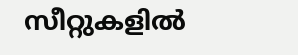സീറ്റുകളിൽ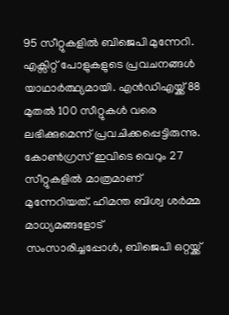95 സീറ്റുകളിൽ ബിജെപി മുന്നേറി. എക്സിറ്റ് പോളുകളുടെ പ്രവചനങ്ങൾ യാഥാർത്ഥ്യമായി. എൻഡിഎയ്ക്ക് 88 മുതൽ 100 സീറ്റുകൾ വരെ ലഭിക്കുമെന്ന് പ്രവചിക്കപ്പെട്ടിരുന്നു. കോൺഗ്രസ് ഇവിടെ വെറും 27 സീറ്റുകളിൽ മാത്രമാണ് മുന്നേറിയത്. ഹിമന്ത ബിശ്വ ശർമ്മ മാധ്യമങ്ങളോട് സംസാരിച്ചപ്പോൾ, ബിജെപി ഒറ്റയ്ക്ക്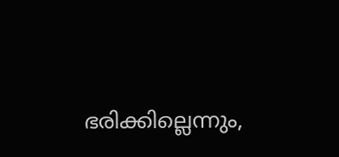ഭരിക്കില്ലെന്നും,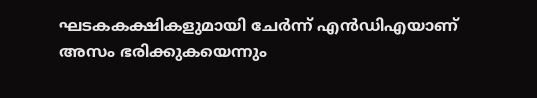ഘടകകക്ഷികളുമായി ചേർന്ന് എൻഡിഎയാണ് അസം ഭരിക്കുകയെന്നും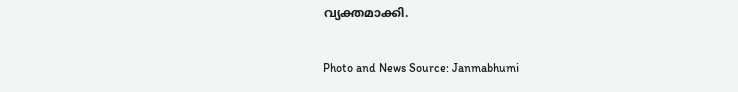വ്യക്തമാക്കി.

Photo and News Source: Janmabhumi